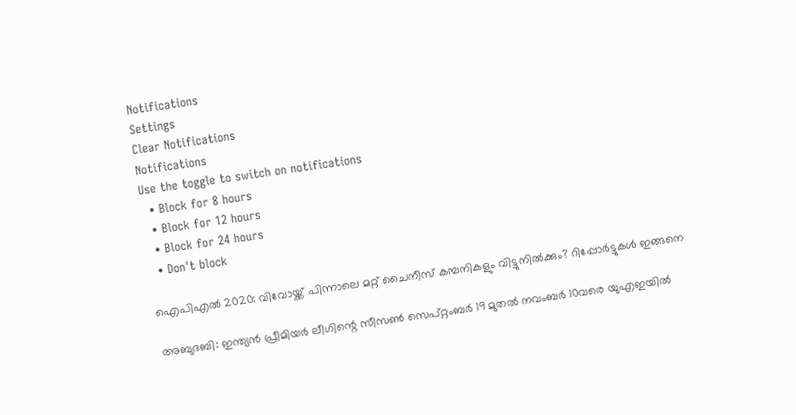Notifications
Settings
Clear Notifications
Notifications
Use the toggle to switch on notifications
  • Block for 8 hours
  • Block for 12 hours
  • Block for 24 hours
  • Don't block

ഐപിഎല്‍ 2020: വിവോയ്ക്ക് പിന്നാലെ മറ്റ് ചൈനീസ് കമ്പനികളും വിട്ടുനില്‍ക്കും? റിപ്പോര്‍ട്ടുകള്‍ ഇങ്ങനെ

അബുദബി: ഇന്ത്യന്‍ പ്രീമിയര്‍ ലീഗിന്റെ സീസണ്‍ സെപ്റ്റംബര്‍ 19 മുതല്‍ നവംബര്‍ 10വരെ യുഎഇയില്‍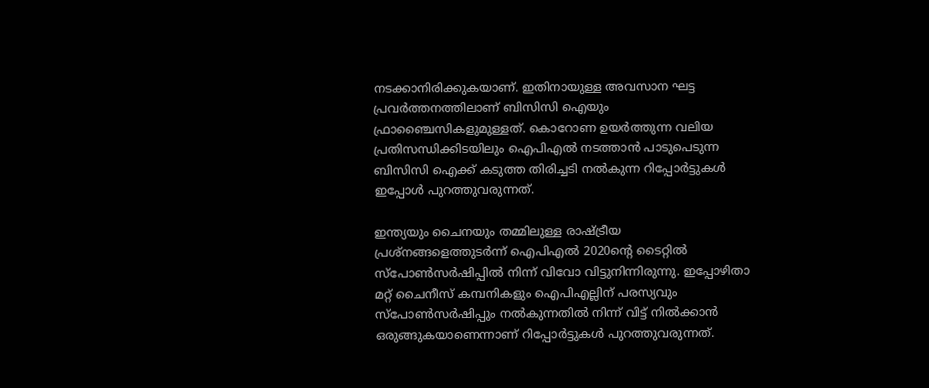നടക്കാനിരിക്കുകയാണ്. ഇതിനായുള്ള അവസാന ഘട്ട പ്രവര്‍ത്തനത്തിലാണ് ബിസിസി ഐയും ഫ്രാഞ്ചൈസികളുമുള്ളത്. കൊറോണ ഉയര്‍ത്തുന്ന വലിയ പ്രതിസന്ധിക്കിടയിലും ഐപിഎല്‍ നടത്താന്‍ പാടുപെടുന്ന ബിസിസി ഐക്ക് കടുത്ത തിരിച്ചടി നല്‍കുന്ന റിപ്പോര്‍ട്ടുകള്‍ ഇപ്പോള്‍ പുറത്തുവരുന്നത്.

ഇന്ത്യയും ചൈനയും തമ്മിലുള്ള രാഷ്ട്രീയ പ്രശ്‌നങ്ങളെത്തുടര്‍ന്ന് ഐപിഎല്‍ 2020ന്റെ ടൈറ്റില്‍ സ്‌പോണ്‍സര്‍ഷിപ്പില്‍ നിന്ന് വിവോ വിട്ടുനിന്നിരുന്നു. ഇപ്പോഴിതാ മറ്റ് ചൈനീസ് കമ്പനികളും ഐപിഎല്ലിന് പരസ്യവും സ്‌പോണ്‍സര്‍ഷിപ്പും നല്‍കുന്നതില്‍ നിന്ന് വിട്ട് നില്‍ക്കാന്‍ ഒരുങ്ങുകയാണെന്നാണ് റിപ്പോര്‍ട്ടുകള്‍ പുറത്തുവരുന്നത്.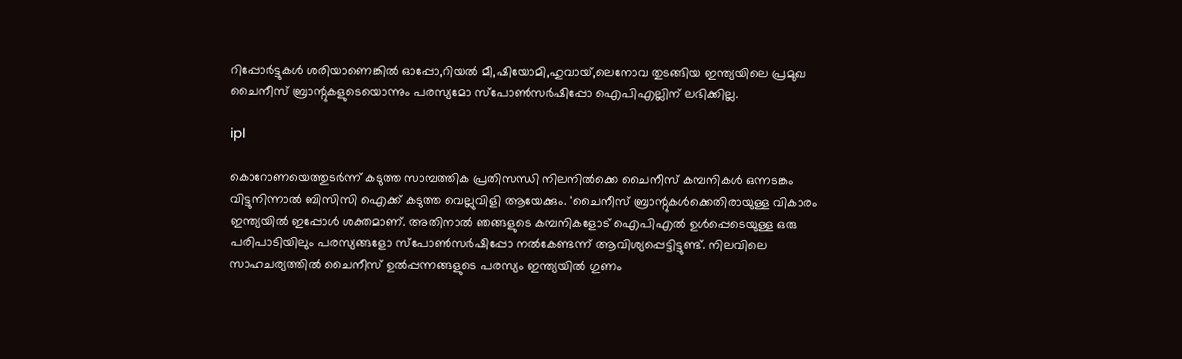റിപ്പോര്‍ട്ടുകള്‍ ശരിയാണെങ്കില്‍ ഓപ്പോ,റിയല്‍ മീ,ഷിയോമി,ഹുവായ്,ലെനോവ തുടങ്ങിയ ഇന്ത്യയിലെ പ്രമുഖ ചൈനീസ് ബ്രാന്റുകളുടെയൊന്നും പരസ്യമോ സ്‌പോണ്‍സര്‍ഷിപ്പോ ഐപിഎല്ലിന് ലഭിക്കില്ല.

ipl

കൊറോണയെത്തുടര്‍ന്ന് കടുത്ത സാമ്പത്തിക പ്രതിസന്ധി നിലനില്‍ക്കെ ചൈനീസ് കമ്പനികള്‍ ഒന്നടങ്കം വിട്ടുനിന്നാല്‍ ബിസിസി ഐക്ക് കടുത്ത വെല്ലുവിളി ആയേക്കും. 'ചൈനീസ് ബ്രാന്റുകള്‍ക്കെതിരായുള്ള വികാരം ഇന്ത്യയില്‍ ഇപ്പോള്‍ ശക്തമാണ്. അതിനാല്‍ ഞങ്ങളുടെ കമ്പനികളോട് ഐപിഎല്‍ ഉള്‍പ്പെടെയുള്ള ഒരു പരിപാടിയിലും പരസ്യങ്ങളോ സ്‌പോണ്‍സര്‍ഷിപ്പോ നല്‍കേണ്ടന്ന് ആവിശ്യപ്പെട്ടിട്ടുണ്ട്. നിലവിലെ സാഹചര്യത്തില്‍ ചൈനീസ് ഉല്‍പ്പന്നങ്ങളുടെ പരസ്യം ഇന്ത്യയില്‍ ഗുണം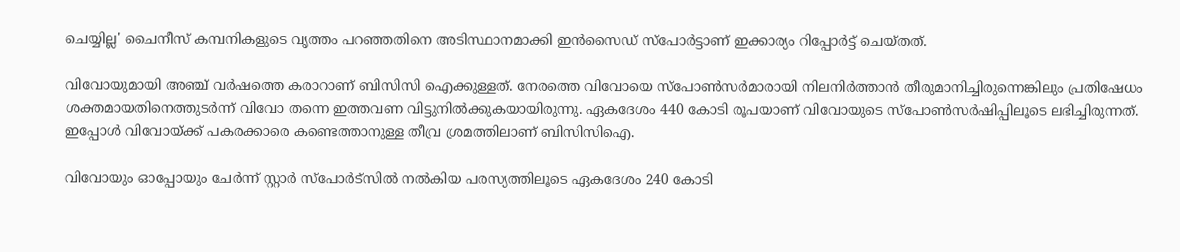ചെയ്യില്ല' ചൈനീസ് കമ്പനികളുടെ വൃത്തം പറഞ്ഞതിനെ അടിസ്ഥാനമാക്കി ഇന്‍സൈഡ് സ്‌പോര്‍ട്ടാണ് ഇക്കാര്യം റിപ്പോര്‍ട്ട് ചെയ്തത്.

വിവോയുമായി അഞ്ച് വര്‍ഷത്തെ കരാറാണ് ബിസിസി ഐക്കുള്ളത്. നേരത്തെ വിവോയെ സ്‌പോണ്‍സര്‍മാരായി നിലനിര്‍ത്താന്‍ തീരുമാനിച്ചിരുന്നെങ്കിലും പ്രതിഷേധം ശക്തമായതിനെത്തുടര്‍ന്ന് വിവോ തന്നെ ഇത്തവണ വിട്ടുനില്‍ക്കുകയായിരുന്നു. ഏകദേശം 440 കോടി രൂപയാണ് വിവോയുടെ സ്‌പോണ്‍സര്‍ഷിപ്പിലൂടെ ലഭിച്ചിരുന്നത്. ഇപ്പോള്‍ വിവോയ്ക്ക് പകരക്കാരെ കണ്ടെത്താനുള്ള തീവ്ര ശ്രമത്തിലാണ് ബിസിസിഐ.

വിവോയും ഓപ്പോയും ചേര്‍ന്ന് സ്റ്റാര്‍ സ്‌പോര്‍ട്‌സില്‍ നല്‍കിയ പരസ്യത്തിലൂടെ ഏകദേശം 240 കോടി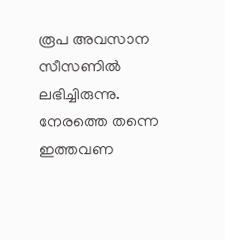രൂപ അവസാന സീസണില്‍ ലഭിച്ചിരുന്നു. നേരത്തെ തന്നെ ഇത്തവണ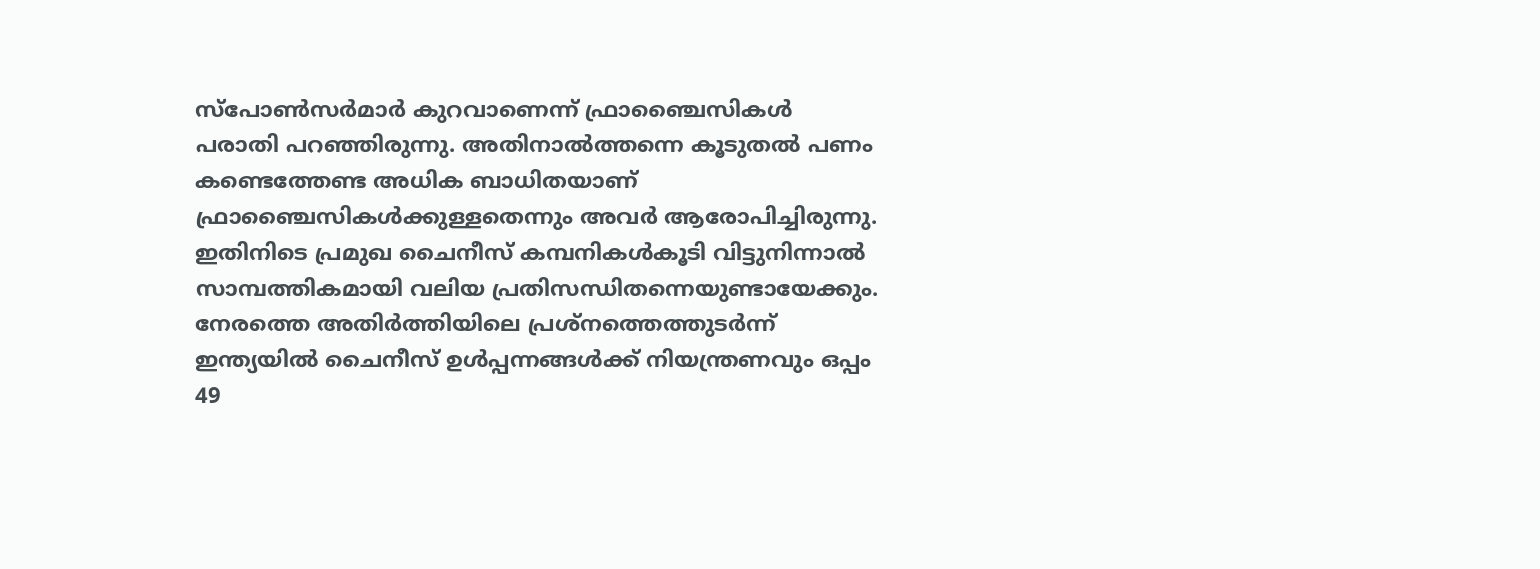സ്‌പോണ്‍സര്‍മാര്‍ കുറവാണെന്ന് ഫ്രാഞ്ചൈസികള്‍ പരാതി പറഞ്ഞിരുന്നു. അതിനാല്‍ത്തന്നെ കൂടുതല്‍ പണം കണ്ടെത്തേണ്ട അധിക ബാധിതയാണ് ഫ്രാഞ്ചൈസികള്‍ക്കുള്ളതെന്നും അവര്‍ ആരോപിച്ചിരുന്നു. ഇതിനിടെ പ്രമുഖ ചൈനീസ് കമ്പനികള്‍കൂടി വിട്ടുനിന്നാല്‍ സാമ്പത്തികമായി വലിയ പ്രതിസന്ധിതന്നെയുണ്ടായേക്കും. നേരത്തെ അതിര്‍ത്തിയിലെ പ്രശ്‌നത്തെത്തുടര്‍ന്ന് ഇന്ത്യയില്‍ ചൈനീസ് ഉള്‍പ്പന്നങ്ങള്‍ക്ക് നിയന്ത്രണവും ഒപ്പം 49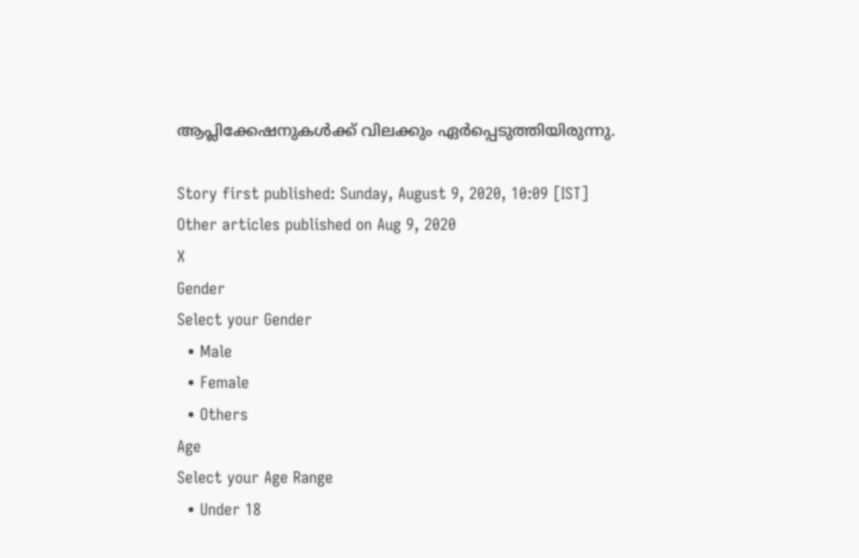ആപ്ലിക്കേഷനുകള്‍ക്ക് വിലക്കും ഏര്‍പ്പെടുത്തിയിരുന്നു.

Story first published: Sunday, August 9, 2020, 10:09 [IST]
Other articles published on Aug 9, 2020
X
Gender
Select your Gender
  • Male
  • Female
  • Others
Age
Select your Age Range
  • Under 18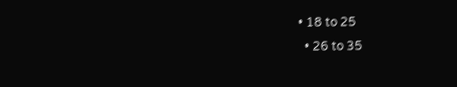• 18 to 25
  • 26 to 35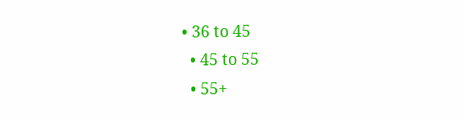• 36 to 45
  • 45 to 55
  • 55+